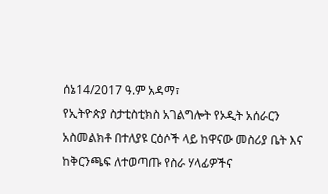ሰኔ14/2017 ዓ.ም አዳማ፣
የኢትዮጵያ ስታቲስቲክስ አገልግሎት የኦዲት አሰራርን አስመልክቶ በተለያዩ ርዕሶች ላይ ከዋናው መስሪያ ቤት እና ከቅርንጫፍ ለተወጣጡ የስራ ሃላፊዎችና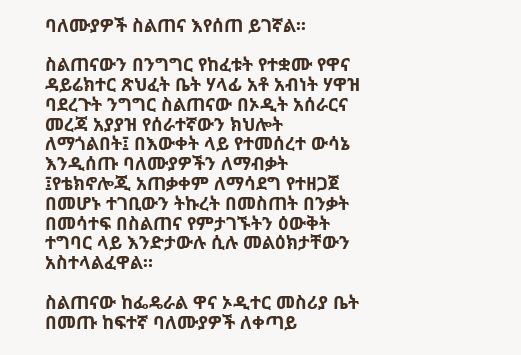ባለሙያዎች ስልጠና እየሰጠ ይገኛል፡፡

ስልጠናውን በንግግር የከፈቱት የተቋሙ የዋና ዳይሬክተር ጽህፈት ቤት ሃላፊ አቶ አብነት ሃዋዝ ባደረጉት ንግግር ስልጠናው በኦዲት አሰራርና መረጃ አያያዝ የሰራተኛውን ክህሎት ለማጎልበት፤ በእውቀት ላይ የተመሰረተ ውሳኔ እንዲሰጡ ባለሙያዎችን ለማብቃት ፤የቴክኖሎጂ አጠቃቀም ለማሳደግ የተዘጋጀ በመሆኑ ተገቢውን ትኩረት በመስጠት በንቃት በመሳተፍ በስልጠና የምታገኙትን ዕውቅት ተግባር ላይ እንድታውሉ ሲሉ መልዕክታቸውን አስተላልፈዋል።

ስልጠናው ከፌዴራል ዋና ኦዲተር መስሪያ ቤት በመጡ ከፍተኛ ባለሙያዎች ለቀጣይ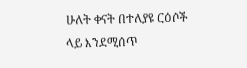ሁለት ቀናት በተለያዩ ርዕሶች ላይ እንደሚሰጥ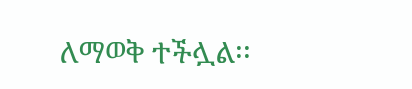ለማወቅ ተችሏል፡፡